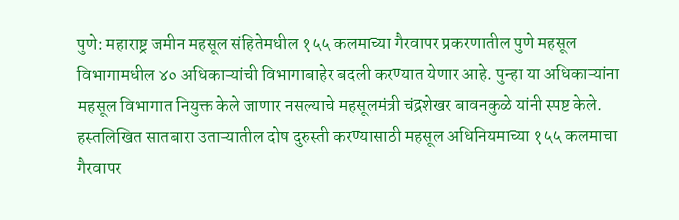पुणे: महाराष्ट्र जमीन महसूल संहितेमधील १५५ कलमाच्या गैरवापर प्रकरणातील पुणे महसूल विभागामधील ४० अधिकाऱ्यांची विभागाबाहेर बदली करण्यात येणार आहे. पुन्हा या अधिकाऱ्यांना महसूल विभागात नियुक्त केले जाणार नसल्याचे महसूलमंत्री चंद्रशेखर बावनकुळे यांनी स्पष्ट केले.
हस्तलिखित सातबारा उताऱ्यातील दोष दुरुस्ती करण्यासाठी महसूल अधिनियमाच्या १५५ कलमाचा गैरवापर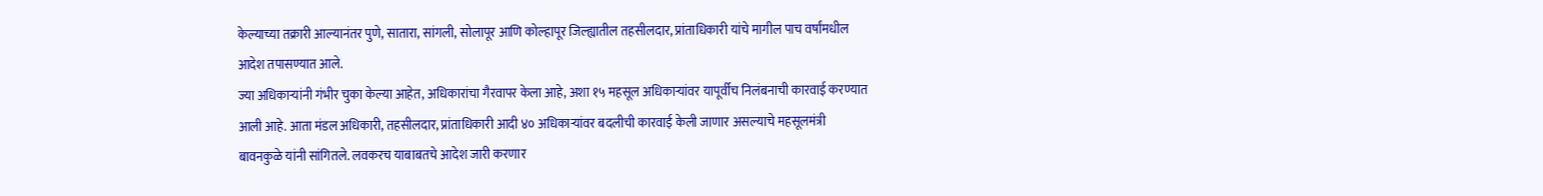केल्याच्या तक्रारी आल्यानंतर पुणे, सातारा, सांगली, सोलापूर आणि कोल्हापूर जिल्ह्यातील तहसीलदार, प्रांताधिकारी यांचे मागील पाच वर्षांमधील आदेश तपासण्यात आले.
ज्या अधिकाऱ्यांनी गंभीर चुका केल्या आहेत, अधिकारांचा गैरवापर केला आहे, अशा १५ महसूल अधिकाऱ्यांवर यापूर्वीच निलंबनाची कारवाई करण्यात आली आहे. आता मंडल अधिकारी, तहसीलदार, प्रांताधिकारी आदी ४० अधिकाऱ्यांवर बदलीची कारवाई केली जाणार असल्याचे महसूलमंत्री बावनकुळे यांनी सांगितले. लवकरच याबाबतचे आदेश जारी करणार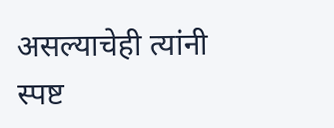असल्याचेही त्यांनी स्पष्ट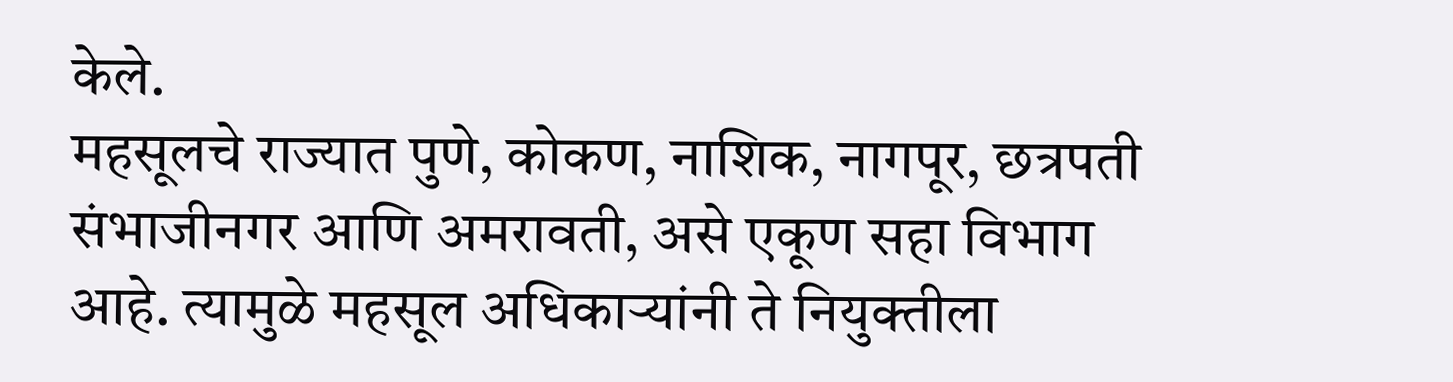केले.
महसूलचे राज्यात पुणे, कोकण, नाशिक, नागपूर, छत्रपती संभाजीनगर आणि अमरावती, असे एकूण सहा विभाग आहे. त्यामुळे महसूल अधिकाऱ्यांनी ते नियुक्तीला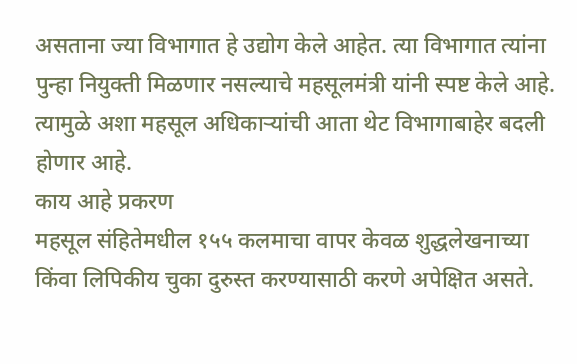असताना ज्या विभागात हे उद्योग केले आहेत. त्या विभागात त्यांना पुन्हा नियुक्ती मिळणार नसल्याचे महसूलमंत्री यांनी स्पष्ट केले आहे. त्यामुळे अशा महसूल अधिकाऱ्यांची आता थेट विभागाबाहेर बदली होणार आहे.
काय आहे प्रकरण
महसूल संहितेमधील १५५ कलमाचा वापर केवळ शुद्धलेखनाच्या किंवा लिपिकीय चुका दुरुस्त करण्यासाठी करणे अपेक्षित असते.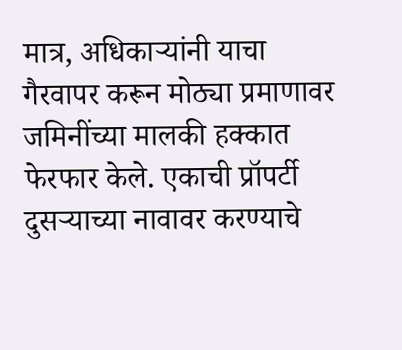मात्र, अधिकाऱ्यांनी याचा गैरवापर करून मोठ्या प्रमाणावर जमिनींच्या मालकी हक्कात फेरफार केले. एकाची प्रॉपर्टी दुसऱ्याच्या नावावर करण्याचे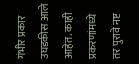गंभीर प्रकार उघडकीस आले आहेत. काही प्रकरणांमध्ये तर पुरावे नष्ट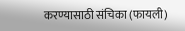करण्यासाठी संचिका (फायली)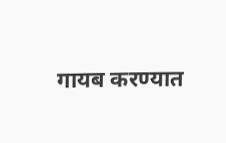गायब करण्यात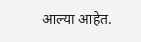आल्या आहेत.